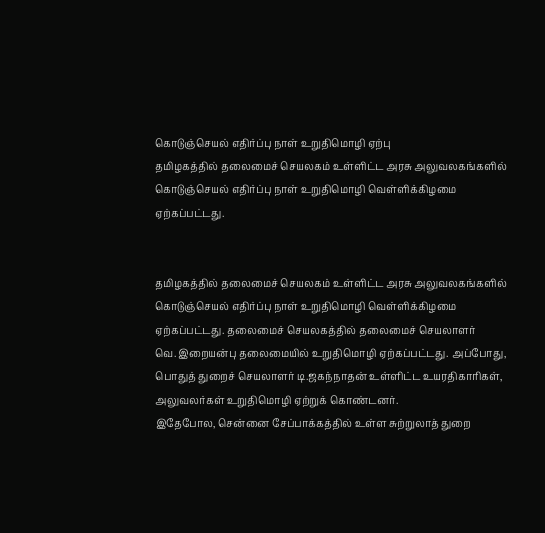கொடுஞ்செயல் எதிர்ப்பு நாள் உறுதிமொழி ஏற்பு
தமிழகத்தில் தலைமைச் செயலகம் உள்ளிட்ட அரசு அலுவலகங்களில் கொடுஞ்செயல் எதிர்ப்பு நாள் உறுதிமொழி வெள்ளிக்கிழமை ஏற்கப்பட்டது.


தமிழகத்தில் தலைமைச் செயலகம் உள்ளிட்ட அரசு அலுவலகங்களில் கொடுஞ்செயல் எதிர்ப்பு நாள் உறுதிமொழி வெள்ளிக்கிழமை ஏற்கப்பட்டது. தலைமைச் செயலகத்தில் தலைமைச் செயலாளர் வெ.இறையன்பு தலைமையில் உறுதிமொழி ஏற்கப்பட்டது. அப்போது, பொதுத் துறைச் செயலாளர் டி.ஜகந்நாதன் உள்ளிட்ட உயரதிகாரிகள், அலுவலர்கள் உறுதிமொழி ஏற்றுக் கொண்டனர்.
இதேபோல, சென்னை சேப்பாக்கத்தில் உள்ள சுற்றுலாத் துறை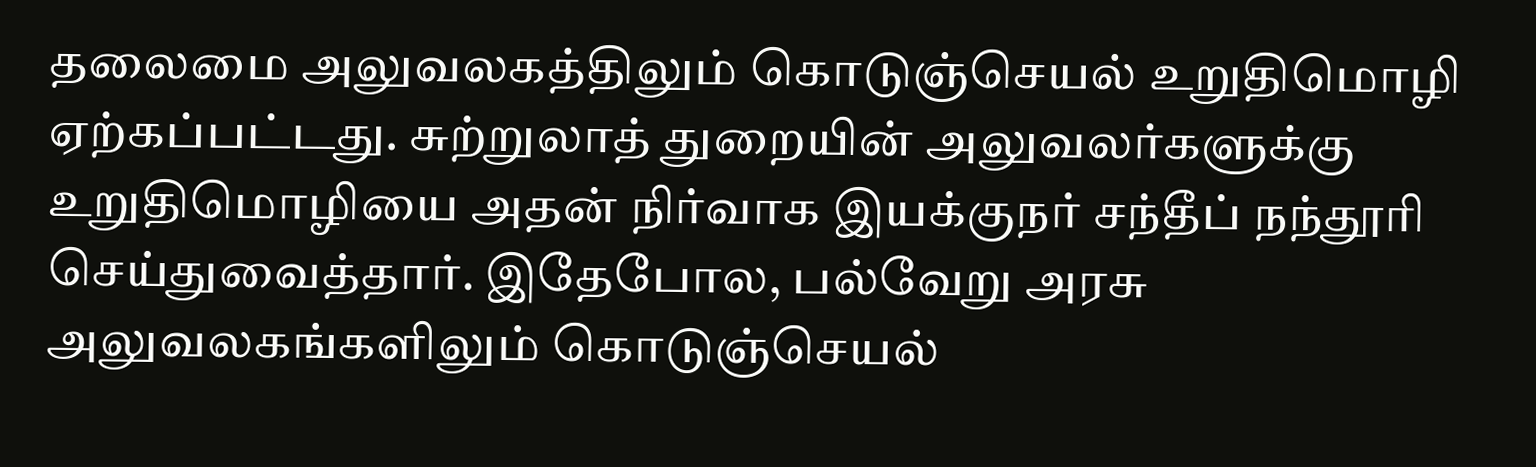தலைமை அலுவலகத்திலும் கொடுஞ்செயல் உறுதிமொழி ஏற்கப்பட்டது. சுற்றுலாத் துறையின் அலுவலர்களுக்கு உறுதிமொழியை அதன் நிர்வாக இயக்குநர் சந்தீப் நந்தூரி செய்துவைத்தார். இதேபோல, பல்வேறு அரசு அலுவலகங்களிலும் கொடுஞ்செயல்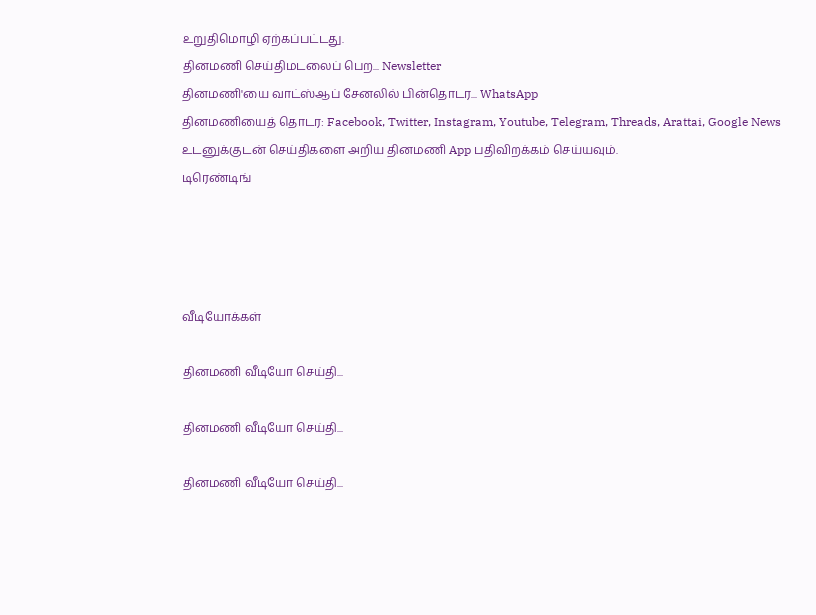உறுதிமொழி ஏற்கப்பட்டது.
தினமணி செய்திமடலைப் பெற... Newsletter
தினமணி'யை வாட்ஸ்ஆப் சேனலில் பின்தொடர... WhatsApp
தினமணியைத் தொடர: Facebook, Twitter, Instagram, Youtube, Telegram, Threads, Arattai, Google News
உடனுக்குடன் செய்திகளை அறிய தினமணி App பதிவிறக்கம் செய்யவும்.
டிரெண்டிங்




வீடியோக்கள்

தினமணி வீடியோ செய்தி...

தினமணி வீடியோ செய்தி...

தினமணி வீடியோ செய்தி...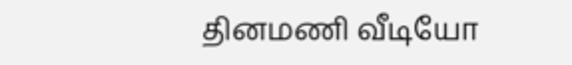தினமணி வீடியோ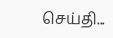செய்தி...